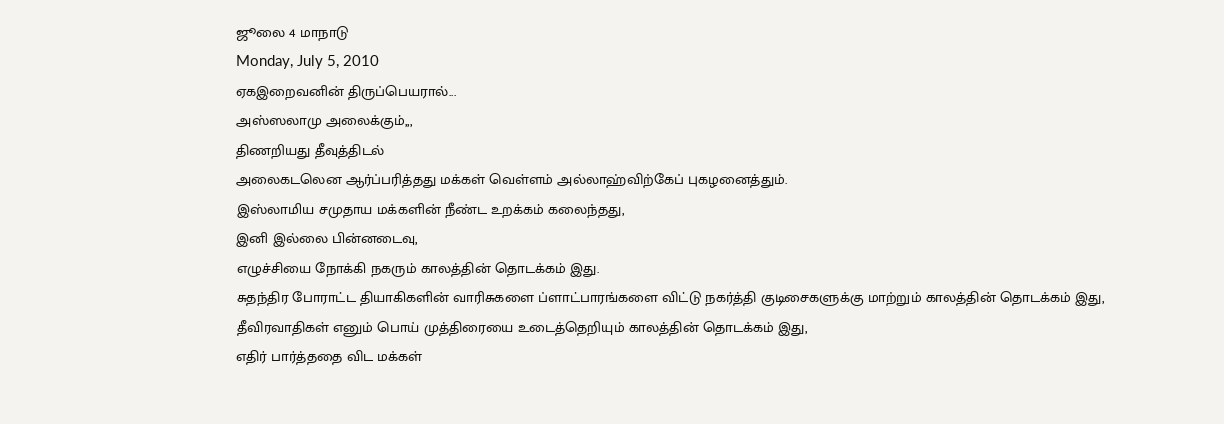ஜூலை 4 மாநாடு
Monday, July 5, 2010
ஏகஇறைவனின் திருப்பெயரால்...
அஸ்ஸலாமு அலைக்கும்,,,
திணறியது தீவுத்திடல்
அலைகடலென ஆர்ப்பரித்தது மக்கள் வெள்ளம் அல்லாஹ்விற்கேப் புகழனைத்தும்.
இஸ்லாமிய சமுதாய மக்களின் நீண்ட உறக்கம் கலைந்தது,
இனி இல்லை பின்னடைவு,
எழுச்சியை நோக்கி நகரும் காலத்தின் தொடக்கம் இது.
சுதந்திர போராட்ட தியாகிகளின் வாரிசுகளை ப்ளாட்பாரங்களை விட்டு நகர்த்தி குடிசைகளுக்கு மாற்றும் காலத்தின் தொடக்கம் இது,
தீவிரவாதிகள் எனும் பொய் முத்திரையை உடைத்தெறியும் காலத்தின் தொடக்கம் இது,
எதிர் பார்த்ததை விட மக்கள்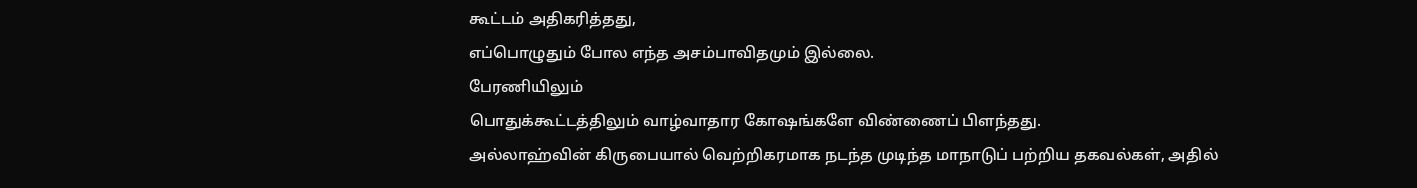கூட்டம் அதிகரித்தது,
எப்பொழுதும் போல எந்த அசம்பாவிதமும் இல்லை.
பேரணியிலும்
பொதுக்கூட்டத்திலும் வாழ்வாதார கோஷங்களே விண்ணைப் பிளந்தது.
அல்லாஹ்வின் கிருபையால் வெற்றிகரமாக நடந்த முடிந்த மாநாடுப் பற்றிய தகவல்கள், அதில்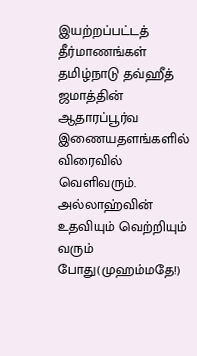இயற்றப்பட்டத் தீர்மாணங்கள் தமிழ்நாடு தவ்ஹீத் ஜமாத்தின் ஆதாரப்பூர்வ இணையதளங்களில் விரைவில் வெளிவரும்.
அல்லாஹ்வின் உதவியும் வெற்றியும் வரும் போது(முஹம்மதே!)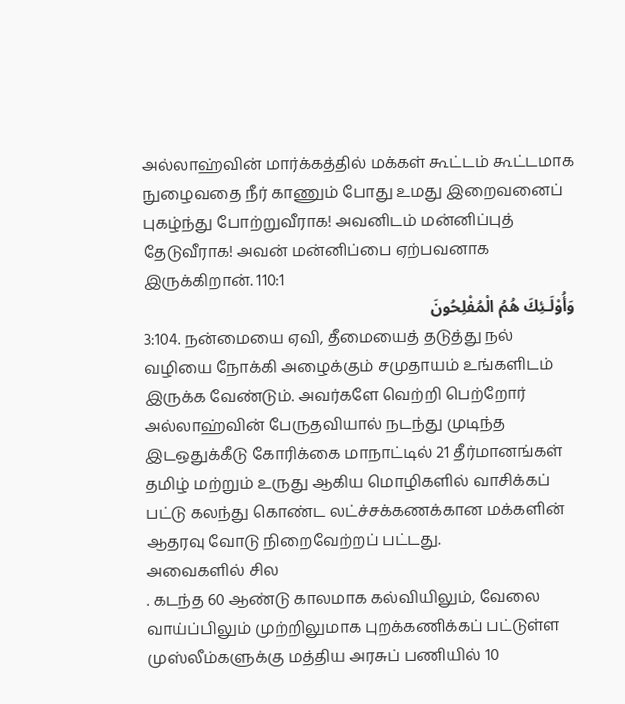அல்லாஹ்வின் மார்க்கத்தில் மக்கள் கூட்டம் கூட்டமாக நுழைவதை நீர் காணும் போது உமது இறைவனைப் புகழ்ந்து போற்றுவீராக! அவனிடம் மன்னிப்புத் தேடுவீராக! அவன் மன்னிப்பை ஏற்பவனாக இருக்கிறான். 110:1
وَأُوْلَـئِكَ هُمُ الْمُفْلِحُونَ
3:104. நன்மையை ஏவி, தீமையைத் தடுத்து நல் வழியை நோக்கி அழைக்கும் சமுதாயம் உங்களிடம் இருக்க வேண்டும். அவர்களே வெற்றி பெற்றோர்
அல்லாஹ்வின் பேருதவியால் நடந்து முடிந்த இடஒதுக்கீடு கோரிக்கை மாநாட்டில் 21 தீர்மானங்கள் தமிழ் மற்றும் உருது ஆகிய மொழிகளில் வாசிக்கப் பட்டு கலந்து கொண்ட லட்ச்சக்கணக்கான மக்களின் ஆதரவு வோடு நிறைவேற்றப் பட்டது.
அவைகளில் சில
. கடந்த 60 ஆண்டு காலமாக கல்வியிலும், வேலை வாய்ப்பிலும் முற்றிலுமாக புறக்கணிக்கப் பட்டுள்ள முஸ்லீம்களுக்கு மத்திய அரசுப் பணியில் 10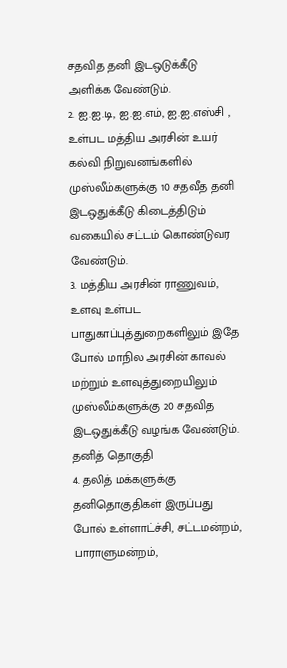சதவித தனி இடஒடுக்கீடு அளிக்க வேண்டும்.
2. ஐ.ஐ.டி, ஐ.ஐ.எம், ஐ.ஐ.எஸ்சி , உள்பட மத்திய அரசின் உயர் கல்வி நிறுவனங்களில் முஸ்லீம்களுக்கு 10 சதவீத தனி இடஒதுக்கீடு கிடைத்திடும் வகையில் சட்டம் கொண்டுவர வேண்டும்.
3. மத்திய அரசின் ராணுவம், உளவு உள்பட பாதுகாப்புத்துறைகளிலும் இதே போல் மாநில அரசின் காவல் மற்றும் உளவுத்துறையிலும் முஸ்லீம்களுக்கு 20 சதவித இடஒதுக்கீடு வழங்க வேண்டும்.
தனித் தொகுதி
4. தலித் மக்களுக்கு தனிதொகுதிகள் இருப்பது போல் உள்ளாட்ச்சி, சட்டமன்றம், பாராளுமன்றம்,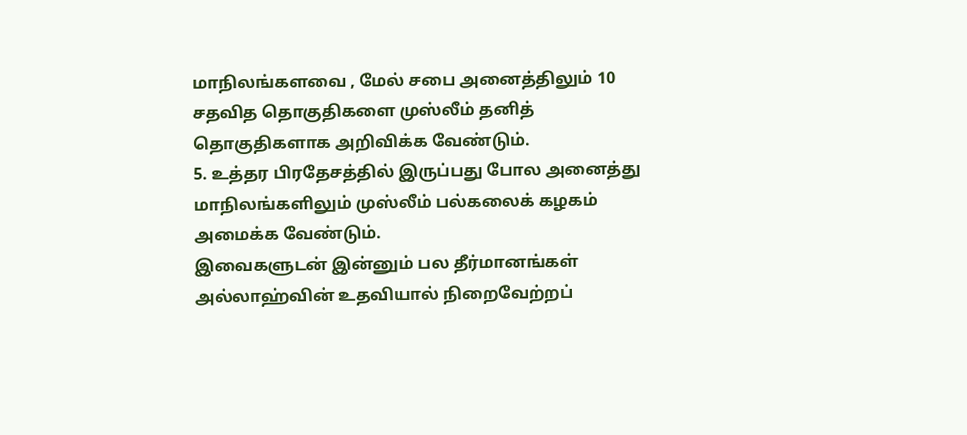மாநிலங்களவை , மேல் சபை அனைத்திலும் 10 சதவித தொகுதிகளை முஸ்லீம் தனித் தொகுதிகளாக அறிவிக்க வேண்டும்.
5. உத்தர பிரதேசத்தில் இருப்பது போல அனைத்து மாநிலங்களிலும் முஸ்லீம் பல்கலைக் கழகம் அமைக்க வேண்டும்.
இவைகளுடன் இன்னும் பல தீர்மானங்கள் அல்லாஹ்வின் உதவியால் நிறைவேற்றப்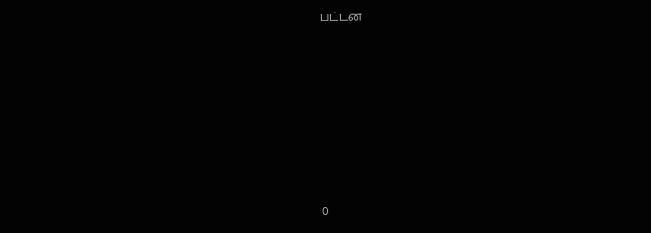பட்டன








0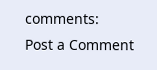comments:
Post a Comment